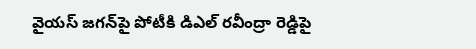వైయస్ జగన్‌పై పోటీకి డిఎల్ రవీంద్రా రెడ్డిపై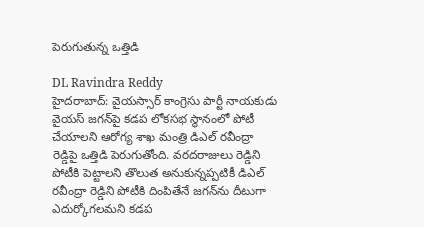పెరుగుతున్న ఒత్తిడి

DL Ravindra Reddy
హైదరాబాద్: వైయస్సార్ కాంగ్రెసు పార్టీ నాయకుడు వైయస్ జగన్‌పై కడప లోకసభ స్థానంలో పోటీ చేయాలని ఆరోగ్య శాఖ మంత్రి డిఎల్ రవీంద్రా రెడ్డిపై ఒత్తిడి పెరుగుతోంది. వరదరాజులు రెడ్డిని పోటీకి పెట్టాలని తొలుత అనుకున్నప్పటికీ డిఎల్ రవీంద్రా రెడ్డిని పోటీకి దింపితేనే జగన్‌ను దీటుగా ఎదుర్కోగలమని కడప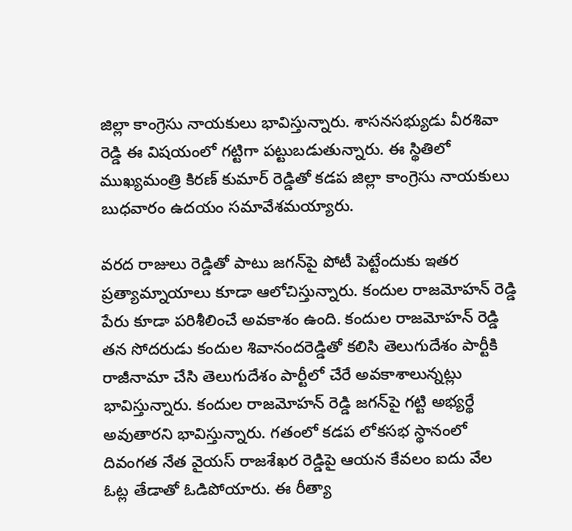జిల్లా కాంగ్రెసు నాయకులు భావిస్తున్నారు. శాసనసభ్యుడు వీరశివా రెడ్డి ఈ విషయంలో గట్టిగా పట్టుబడుతున్నారు. ఈ స్థితిలో ముఖ్యమంత్రి కిరణ్ కుమార్ రెడ్డితో కడప జిల్లా కాంగ్రెసు నాయకులు బుధవారం ఉదయం సమావేశమయ్యారు.

వరద రాజులు రెడ్డితో పాటు జగన్‌పై పోటీ పెట్టేందుకు ఇతర ప్రత్యామ్నాయాలు కూడా ఆలోచిస్తున్నారు. కందుల రాజమోహన్ రెడ్డి పేరు కూడా పరిశీలించే అవకాశం ఉంది. కందుల రాజమోహన్ రెడ్డి తన సోదరుడు కందుల శివానందరెడ్డితో కలిసి తెలుగుదేశం పార్టీకి రాజీనామా చేసి తెలుగుదేశం పార్టీలో చేరే అవకాశాలున్నట్లు భావిస్తున్నారు. కందుల రాజమోహన్ రెడ్డి జగన్‌పై గట్టి అభ్యర్థే అవుతారని భావిస్తున్నారు. గతంలో కడప లోకసభ స్థానంలో దివంగత నేత వైయస్ రాజశేఖర రెడ్డిపై ఆయన కేవలం ఐదు వేల ఓట్ల తేడాతో ఓడిపోయారు. ఈ రీత్యా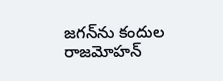జగన్‌ను కందుల రాజమోహన్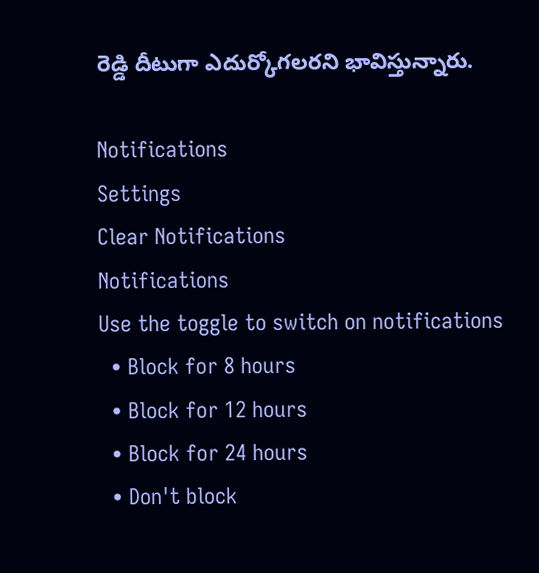రెడ్డి దీటుగా ఎదుర్కోగలరని భావిస్తున్నారు.

Notifications
Settings
Clear Notifications
Notifications
Use the toggle to switch on notifications
  • Block for 8 hours
  • Block for 12 hours
  • Block for 24 hours
  • Don't block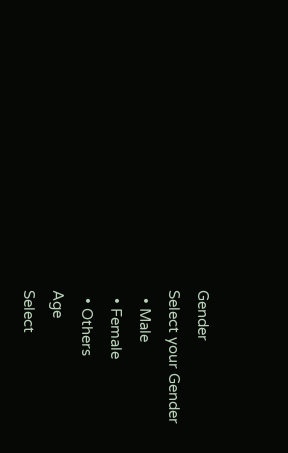Gender
Select your Gender
  • Male
  • Female
  • Others
Age
Select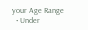your Age Range
  • Under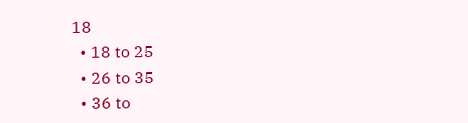18
  • 18 to 25
  • 26 to 35
  • 36 to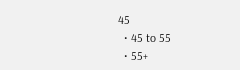45
  • 45 to 55
  • 55+